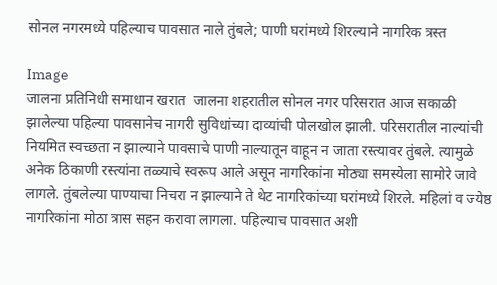सोनल नगरमध्ये पहिल्याच पावसात नाले तुंबले; पाणी घरांमध्ये शिरल्याने नागरिक त्रस्त

Image
जालना प्रतिनिधी समाधान खरात  जालना शहरातील सोनल नगर परिसरात आज सकाळी झालेल्या पहिल्या पावसानेच नागरी सुविधांच्या दाव्यांची पोलखोल झाली. परिसरातील नाल्यांची नियमित स्वच्छता न झाल्याने पावसाचे पाणी नाल्यातून वाहून न जाता रस्त्यावर तुंबले. त्यामुळे अनेक ठिकाणी रस्त्यांना तळ्याचे स्वरूप आले असून नागरिकांना मोठ्या समस्येला सामोरे जावे लागले. तुंबलेल्या पाण्याचा निचरा न झाल्याने ते थेट नागरिकांच्या घरांमध्ये शिरले. महिलां व ज्येष्ठ नागरिकांना मोठा त्रास सहन करावा लागला. पहिल्याच पावसात अशी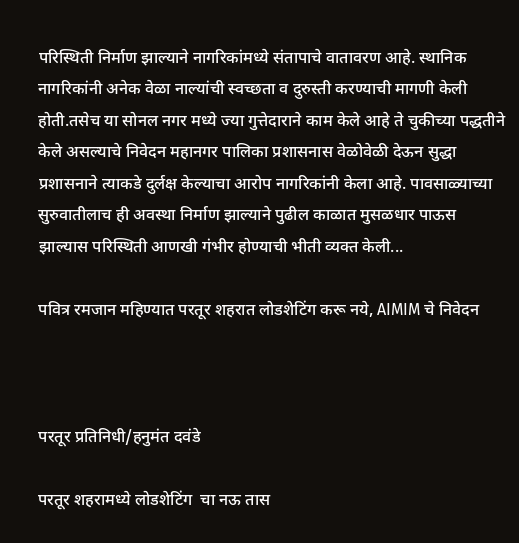परिस्थिती निर्माण झाल्याने नागरिकांमध्ये संतापाचे वातावरण आहे. स्थानिक नागरिकांनी अनेक वेळा नाल्यांची स्वच्छता व दुरुस्ती करण्याची मागणी केली होती.तसेच या सोनल नगर मध्ये ज्या गुत्तेदाराने काम केले आहे ते चुकीच्या पद्धतीने केले असल्याचे निवेदन महानगर पालिका प्रशासनास वेळोवेळी देऊन सुद्धा प्रशासनाने त्याकडे दुर्लक्ष केल्याचा आरोप नागरिकांनी केला आहे. पावसाळ्याच्या सुरुवातीलाच ही अवस्था निर्माण झाल्याने पुढील काळात मुसळधार पाऊस झाल्यास परिस्थिती आणखी गंभीर होण्याची भीती व्यक्त केली...

पवित्र रमजान महिण्यात परतूर शहरात लोडशेटिंग करू नये, AIMIM चे निवेदन



परतूर प्रतिनिधी/हनुमंत दवंडे

परतूर शहरामध्ये लोडशेटिंग  चा नऊ तास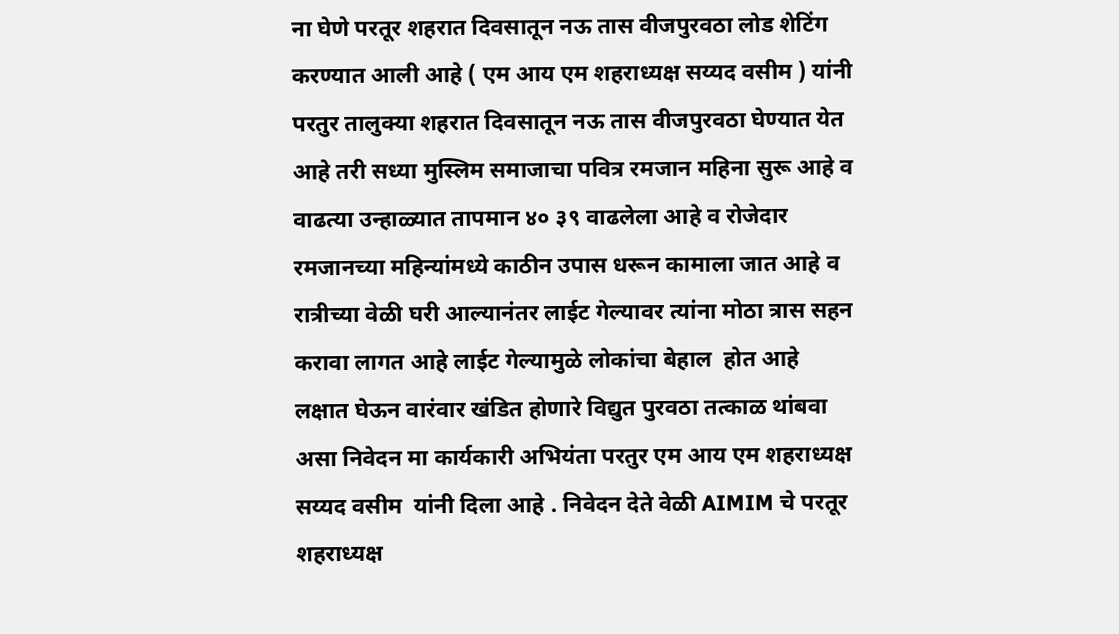ना घेणे परतूर शहरात दिवसातून नऊ तास वीजपुरवठा लोड शेटिंग करण्यात आली आहे ( एम आय एम शहराध्यक्ष सय्यद वसीम ) यांनी परतुर तालुक्या शहरात दिवसातून नऊ तास वीजपुरवठा घेण्यात येत आहे तरी सध्या मुस्लिम समाजाचा पवित्र रमजान महिना सुरू आहे व वाढत्या उन्हाळ्यात तापमान ४० ३९ वाढलेला आहे व रोजेदार रमजानच्या महिन्यांमध्ये काठीन उपास धरून कामाला जात आहे व रात्रीच्या वेळी घरी आल्यानंतर लाईट गेल्यावर त्यांना मोठा त्रास सहन करावा लागत आहे लाईट गेल्यामुळे लोकांचा बेहाल  होत आहे  लक्षात घेऊन वारंवार खंडित होणारे विद्युत पुरवठा तत्काळ थांबवा असा निवेदन मा कार्यकारी अभियंता परतुर एम आय एम शहराध्यक्ष सय्यद वसीम  यांनी दिला आहे . निवेदन देते वेळी AIMIM चे परतूर शहराध्यक्ष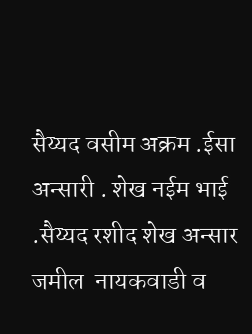सैय्यद वसीम अक्रम .ईसा अन्सारी . शेख नईम भाई .सैय्यद रशीद शेख अन्सार जमील  नायकवाडी व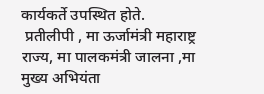कार्यकर्ते उपस्थित होते.
 प्रतीलीपी , मा ऊर्जामंत्री महाराष्ट्र राज्य, मा पालकमंत्री जालना ,मा मुख्य अभियंता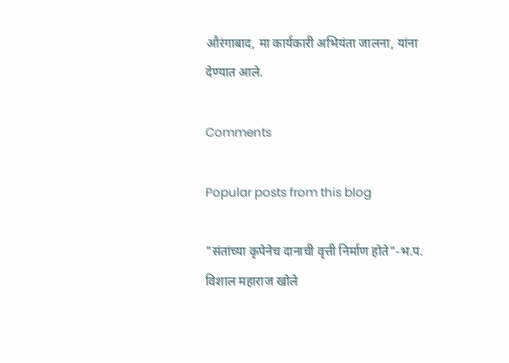औरंगाबाद, मा कार्यकारी अभियंता जालना, यांना देण्यात आले.

Comments

Popular posts from this blog

"संतांच्या कृपेनेच दानाची वृत्ती निर्माण होते"-भ.प. विशाल महाराज खोले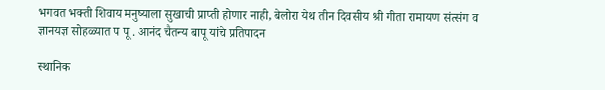भगवत भक्ती शिवाय मनुष्याला सुखाची प्राप्ती होणार नाही, बेलोरा येथ तीन दिवसीय श्री गीता रामायण संत्संग व ज्ञानयज्ञ सोहळ्यात प पू . आनंद चैतन्य बापू यांचे प्रतिपादन

स्थानिक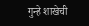गुन्हे शाखेची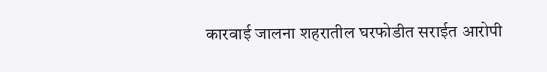कारवाई जालना शहरातील घरफोडीत सराईत आरोपी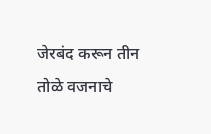जेरबंद करून तीन तोळे वजनाचे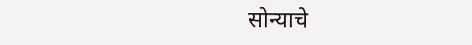सोन्याचे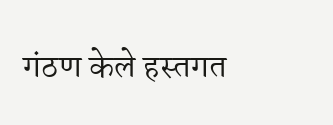गंठण केले हस्तगत